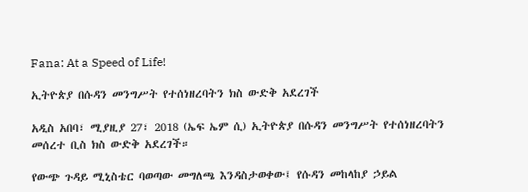Fana: At a Speed of Life!

ኢትዮጵያ በሱዳን መንግሥት የተሰነዘረባትን ክስ ውድቅ አደረገች

አዲስ አበባ፣ ሚያዚያ 27፣ 2018 (ኤፍ ኤም ሲ) ኢትዮጵያ በሱዳን መንግሥት የተሰነዘረባትን መሰረተ ቢስ ክስ ውድቅ አደረገች።

የውጭ ጉዳይ ሚኒስቴር ባወጣው መግለጫ እንዳስታወቀው፤ የሱዳን መከላከያ ኃይል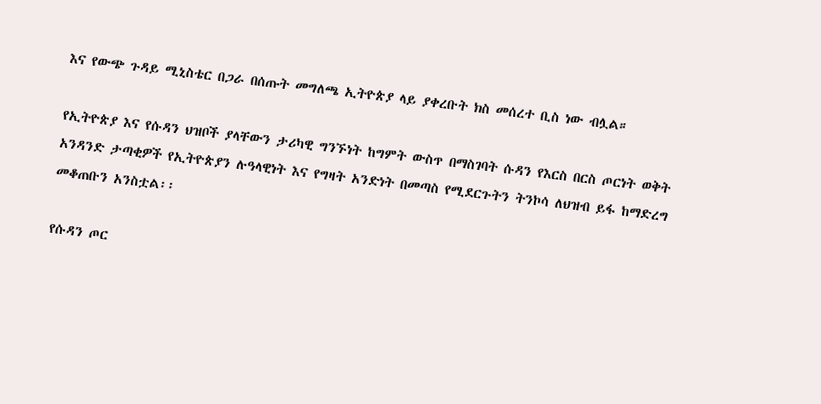እና የውጭ ጉዳይ ሚኒስቴር በጋራ በሰጡት መግለጫ ኢትዮጵያ ላይ ያቀረቡት ክስ መሰረተ ቢስ ነው ብሏል።

የኢትዮጵያ እና የሱዳን ህዝቦች ያላቸውን ታሪካዊ ግንኙነት ከግምት ውስጥ በማስገባት ሱዳን የእርስ በርስ ጦርነት ወቅት አንዳንድ ታጣቂዎች የኢትዮጵያን ሉዓላዊነት እና የግዛት አንድነት በመጣስ የሚደርጉትን ትንኮሳ ለህዝብ ይፋ ከማድረግ መቆጠቡን አንስቷል፡፡

የሱዳን ጦር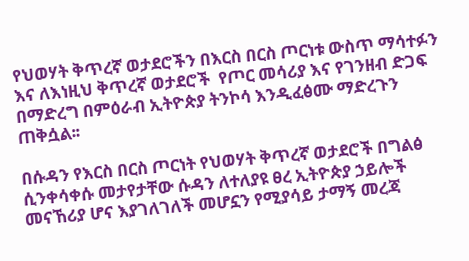የህወሃት ቅጥረኛ ወታደሮችን በእርስ በርስ ጦርነቱ ውስጥ ማሳተፉን እና ለእነዚህ ቅጥረኛ ወታደሮች  የጦር መሳሪያ እና የገንዘብ ድጋፍ በማድረግ በምዕራብ ኢትዮጵያ ትንኮሳ እንዲፈፅሙ ማድረጉን ጠቅሷል፡፡

በሱዳን የእርስ በርስ ጦርነት የህወሃት ቅጥረኛ ወታደሮች በግልፅ ሲንቀሳቀሱ መታየታቸው ሱዳን ለተለያዩ ፀረ ኢትዮጵያ ኃይሎች መናኸሪያ ሆና እያገለገለች መሆኗን የሚያሳይ ታማኝ መረጃ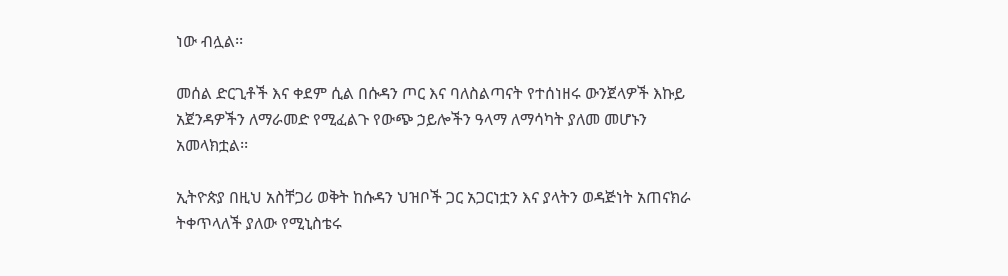ነው ብሏል፡፡

መሰል ድርጊቶች እና ቀደም ሲል በሱዳን ጦር እና ባለስልጣናት የተሰነዘሩ ውንጀላዎች እኩይ አጀንዳዎችን ለማራመድ የሚፈልጉ የውጭ ኃይሎችን ዓላማ ለማሳካት ያለመ መሆኑን አመላክቷል፡፡

ኢትዮጵያ በዚህ አስቸጋሪ ወቅት ከሱዳን ህዝቦች ጋር አጋርነቷን እና ያላትን ወዳጅነት አጠናክራ ትቀጥላለች ያለው የሚኒስቴሩ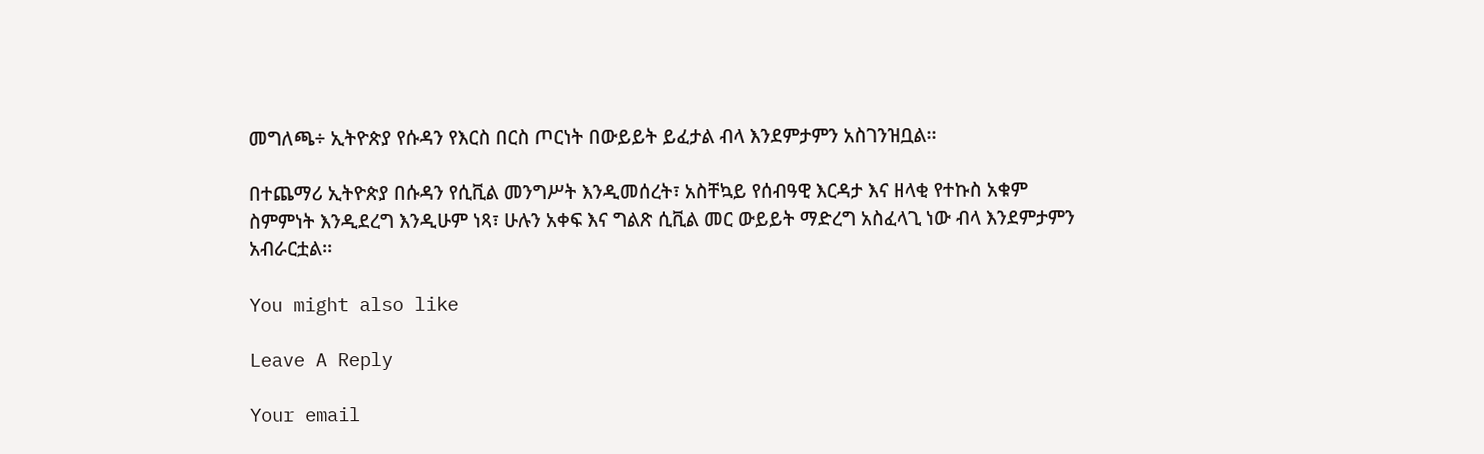መግለጫ÷ ኢትዮጵያ የሱዳን የእርስ በርስ ጦርነት በውይይት ይፈታል ብላ እንደምታምን አስገንዝቧል፡፡

በተጨማሪ ኢትዮጵያ በሱዳን የሲቪል መንግሥት እንዲመሰረት፣ አስቸኳይ የሰብዓዊ እርዳታ እና ዘላቂ የተኩስ አቁም ስምምነት እንዲደረግ እንዲሁም ነጻ፣ ሁሉን አቀፍ እና ግልጽ ሲቪል መር ውይይት ማድረግ አስፈላጊ ነው ብላ እንደምታምን አብራርቷል፡፡

You might also like

Leave A Reply

Your email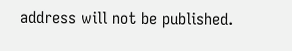address will not be published.